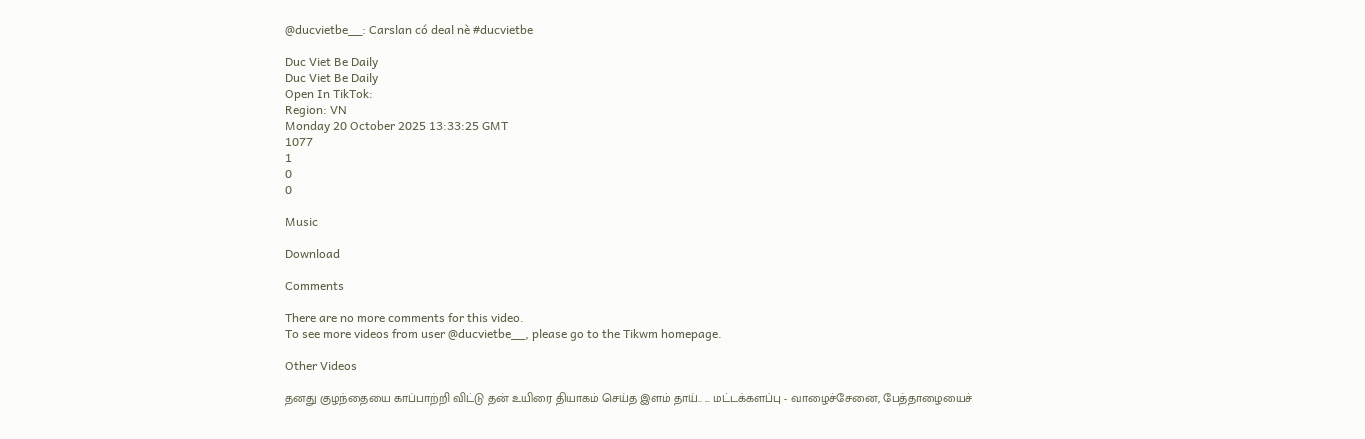@ducvietbe__: Carslan có deal nè #ducvietbe

Duc Viet Be Daily
Duc Viet Be Daily
Open In TikTok:
Region: VN
Monday 20 October 2025 13:33:25 GMT
1077
1
0
0

Music

Download

Comments

There are no more comments for this video.
To see more videos from user @ducvietbe__, please go to the Tikwm homepage.

Other Videos

தனது குழந்தையை காப்பாற்றி விட்டு தன் உயிரை தியாகம் செய்த இளம் தாய்.. ... மட்டக்களப்பு - வாழைச்சேனை, பேத்தாழையைச்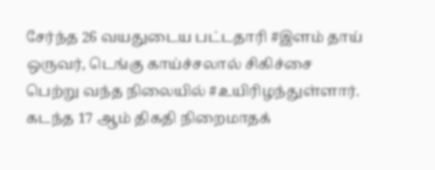சேர்ந்த 26 வயதுடைய பட்டதாரி #இளம் தாய் ஒருவர், டெங்கு காய்ச்சலால் சிகிச்சை பெற்று வந்த நிலையில் #உயிரிழந்துள்ளார். கடந்த 17 ஆம் திகதி நிறைமாதக்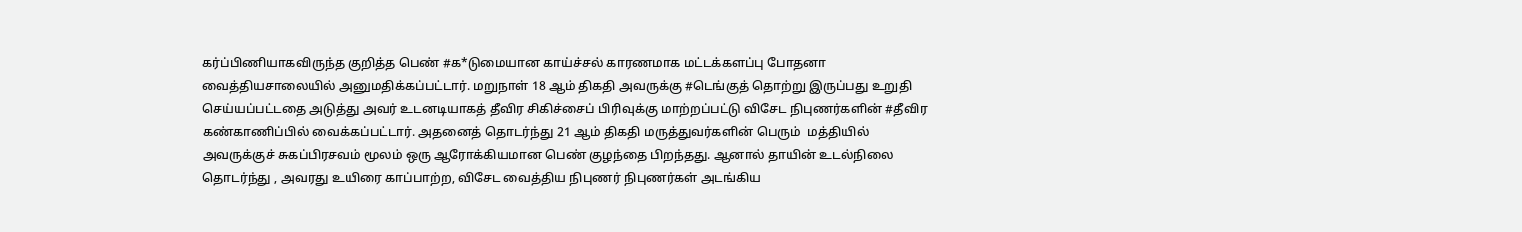கர்ப்பிணியாகவிருந்த குறித்த பெண் #க*டுமையான காய்ச்சல் காரணமாக மட்டக்களப்பு போதனா வைத்தியசாலையில் அனுமதிக்கப்பட்டார். மறுநாள் 18 ஆம் திகதி அவருக்கு #டெங்குத் தொற்று இருப்பது உறுதி செய்யப்பட்டதை அடுத்து அவர் உடனடியாகத் தீவிர சிகிச்சைப் பிரிவுக்கு மாற்றப்பட்டு விசேட நிபுணர்களின் #தீவிர கண்காணிப்பில் வைக்கப்பட்டார். அதனைத் தொடர்ந்து 21 ஆம் திகதி மருத்துவர்களின் பெரும்  மத்தியில் அவருக்குச் சுகப்பிரசவம் மூலம் ஒரு ஆரோக்கியமான பெண் குழந்தை பிறந்தது. ஆனால் தாயின் உடல்நிலை தொடர்ந்து , அவரது உயிரை காப்பாற்ற, விசேட வைத்திய நிபுணர் நிபுணர்கள் அடங்கிய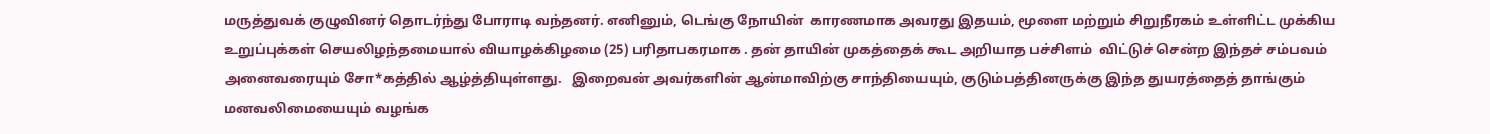மருத்துவக் குழுவினர் தொடர்ந்து போராடி வந்தனர். எனினும், டெங்கு நோயின்  காரணமாக அவரது இதயம், மூளை மற்றும் சிறுநீரகம் உள்ளிட்ட முக்கிய உறுப்புக்கள் செயலிழந்தமையால் வியாழக்கிழமை (25) பரிதாபகரமாக . தன் தாயின் முகத்தைக் கூட அறியாத பச்சிளம்  விட்டுச் சென்ற இந்தச் சம்பவம் அனைவரையும் சோ*கத்தில் ஆழ்த்தியுள்ளது.   இறைவன் அவர்களின் ஆன்மாவிற்கு சாந்தியையும், குடும்பத்தினருக்கு இந்த துயரத்தைத் தாங்கும் மனவலிமையையும் வழங்க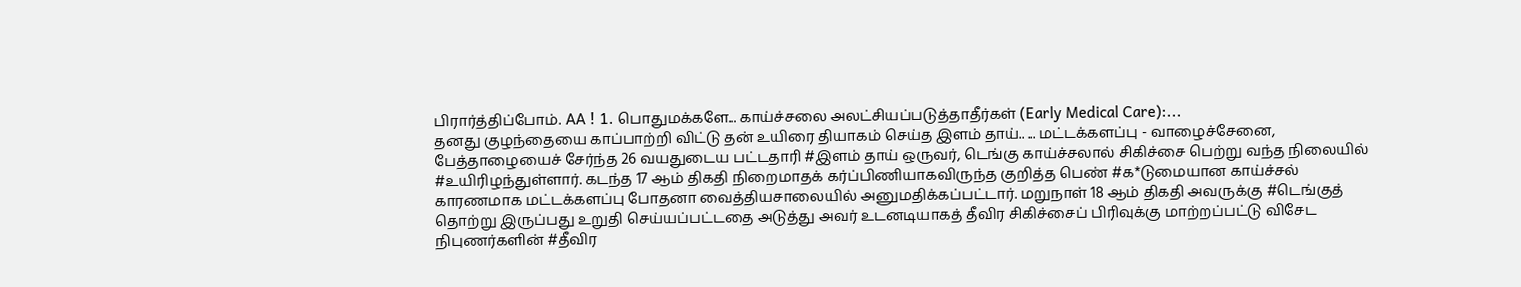பிரார்த்திப்போம். AA ! 1. பொதுமக்களே... காய்ச்சலை அலட்சியப்படுத்தாதீர்கள் (Early Medical Care):...
தனது குழந்தையை காப்பாற்றி விட்டு தன் உயிரை தியாகம் செய்த இளம் தாய்.. ... மட்டக்களப்பு - வாழைச்சேனை, பேத்தாழையைச் சேர்ந்த 26 வயதுடைய பட்டதாரி #இளம் தாய் ஒருவர், டெங்கு காய்ச்சலால் சிகிச்சை பெற்று வந்த நிலையில் #உயிரிழந்துள்ளார். கடந்த 17 ஆம் திகதி நிறைமாதக் கர்ப்பிணியாகவிருந்த குறித்த பெண் #க*டுமையான காய்ச்சல் காரணமாக மட்டக்களப்பு போதனா வைத்தியசாலையில் அனுமதிக்கப்பட்டார். மறுநாள் 18 ஆம் திகதி அவருக்கு #டெங்குத் தொற்று இருப்பது உறுதி செய்யப்பட்டதை அடுத்து அவர் உடனடியாகத் தீவிர சிகிச்சைப் பிரிவுக்கு மாற்றப்பட்டு விசேட நிபுணர்களின் #தீவிர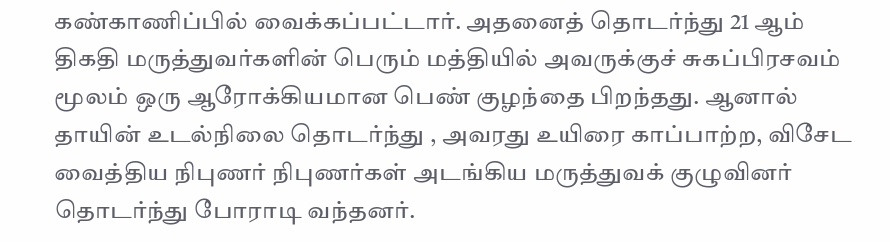கண்காணிப்பில் வைக்கப்பட்டார். அதனைத் தொடர்ந்து 21 ஆம் திகதி மருத்துவர்களின் பெரும் மத்தியில் அவருக்குச் சுகப்பிரசவம் மூலம் ஒரு ஆரோக்கியமான பெண் குழந்தை பிறந்தது. ஆனால் தாயின் உடல்நிலை தொடர்ந்து , அவரது உயிரை காப்பாற்ற, விசேட வைத்திய நிபுணர் நிபுணர்கள் அடங்கிய மருத்துவக் குழுவினர் தொடர்ந்து போராடி வந்தனர்.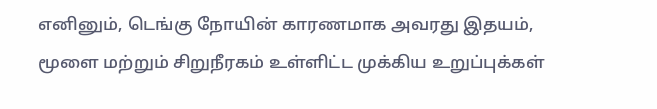எனினும், டெங்கு நோயின் காரணமாக அவரது இதயம், மூளை மற்றும் சிறுநீரகம் உள்ளிட்ட முக்கிய உறுப்புக்கள்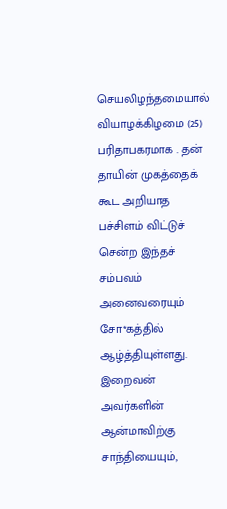செயலிழந்தமையால் வியாழக்கிழமை (25) பரிதாபகரமாக . தன் தாயின் முகத்தைக் கூட அறியாத பச்சிளம் விட்டுச் சென்ற இந்தச் சம்பவம் அனைவரையும் சோ*கத்தில் ஆழ்த்தியுள்ளது. இறைவன் அவர்களின் ஆன்மாவிற்கு சாந்தியையும்,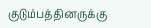குடும்பத்தினருக்கு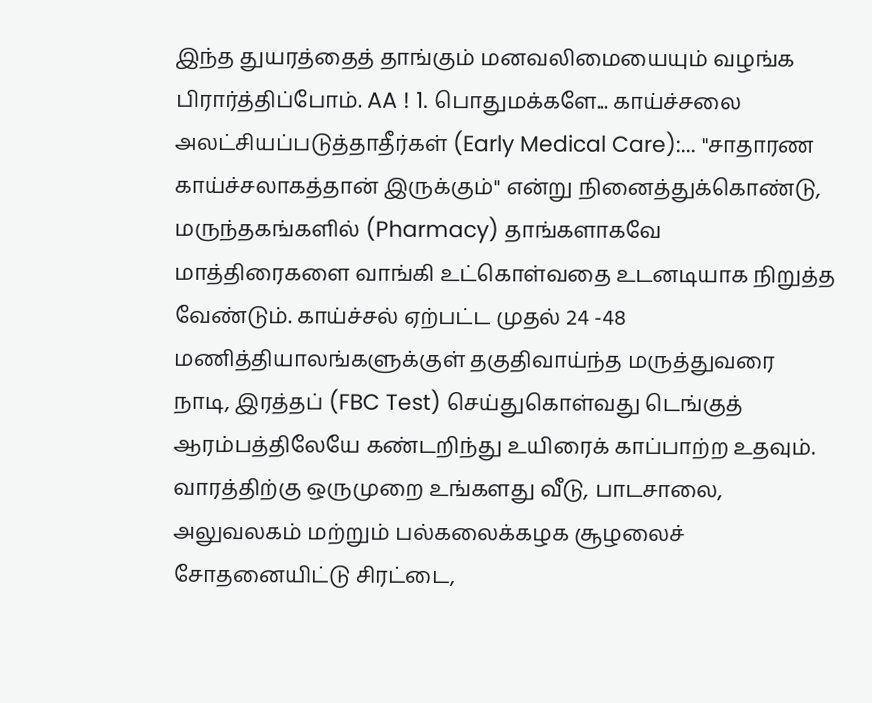இந்த துயரத்தைத் தாங்கும் மனவலிமையையும் வழங்க பிரார்த்திப்போம். AA ! 1. பொதுமக்களே... காய்ச்சலை அலட்சியப்படுத்தாதீர்கள் (Early Medical Care):... "சாதாரண காய்ச்சலாகத்தான் இருக்கும்" என்று நினைத்துக்கொண்டு, மருந்தகங்களில் (Pharmacy) தாங்களாகவே மாத்திரைகளை வாங்கி உட்கொள்வதை உடனடியாக நிறுத்த வேண்டும். காய்ச்சல் ஏற்பட்ட முதல் 24 -48 மணித்தியாலங்களுக்குள் தகுதிவாய்ந்த மருத்துவரை நாடி, இரத்தப் (FBC Test) செய்துகொள்வது டெங்குத் ஆரம்பத்திலேயே கண்டறிந்து உயிரைக் காப்பாற்ற உதவும். வாரத்திற்கு ஒருமுறை உங்களது வீடு, பாடசாலை, அலுவலகம் மற்றும் பல்கலைக்கழக சூழலைச் சோதனையிட்டு சிரட்டை,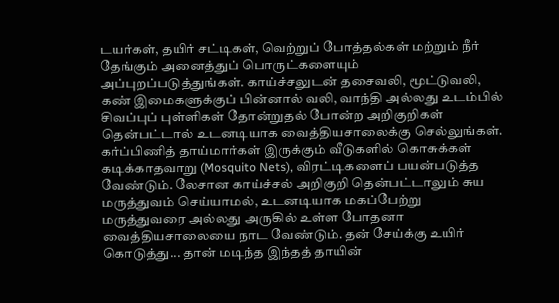டயர்கள், தயிர் சட்டிகள், வெற்றுப் போத்தல்கள் மற்றும் நீர் தேங்கும் அனைத்துப் பொருட்களையும் அப்புறப்படுத்துங்கள். காய்ச்சலுடன் தசைவலி, மூட்டுவலி, கண் இமைகளுக்குப் பின்னால் வலி, வாந்தி அல்லது உடம்பில் சிவப்புப் புள்ளிகள் தோன்றுதல் போன்ற அறிகுறிகள் தென்பட்டால் உடனடியாக வைத்தியசாலைக்கு செல்லுங்கள். கர்ப்பிணித் தாய்மார்கள் இருக்கும் வீடுகளில் கொசுக்கள் கடிக்காதவாறு (Mosquito Nets), விரட்டிகளைப் பயன்படுத்த வேண்டும். லேசான காய்ச்சல் அறிகுறி தென்பட்டாலும் சுய மருத்துவம் செய்யாமல், உடனடியாக மகப்பேற்று மருத்துவரை அல்லது அருகில் உள்ள போதனா வைத்தியசாலையை நாட வேண்டும். தன் சேய்க்கு உயிர் கொடுத்து... தான் மடிந்த இந்தத் தாயின்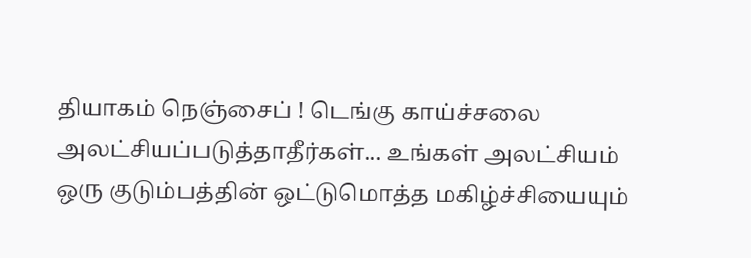தியாகம் நெஞ்சைப் ! டெங்கு காய்ச்சலை அலட்சியப்படுத்தாதீர்கள்... உங்கள் அலட்சியம் ஒரு குடும்பத்தின் ஒட்டுமொத்த மகிழ்ச்சியையும்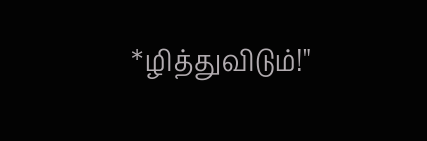*ழித்துவிடும்!"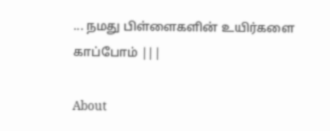... நமது பிள்ளைகளின் உயிர்களை காப்போம் |||

About